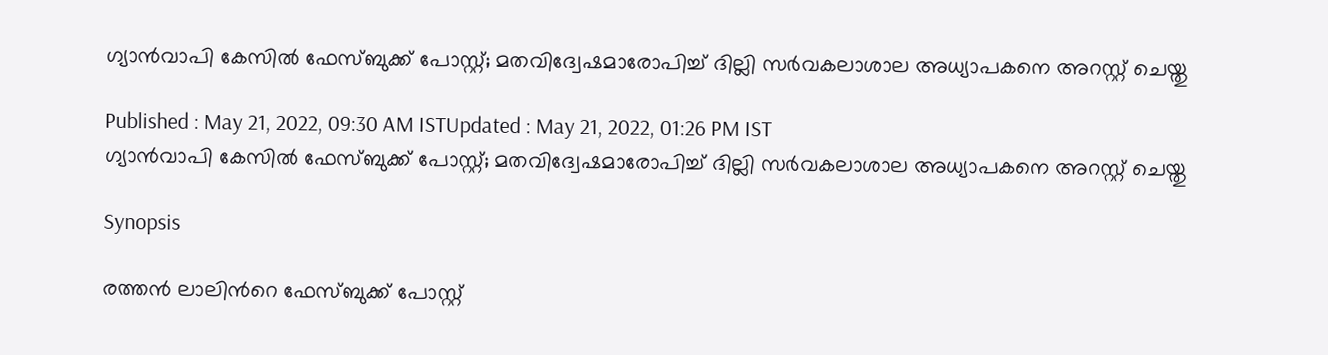ഗ്യാന്‍വാപി കേസില്‍ ഫേസ്ബുക്ക് പോസ്റ്റ്; മതവിദ്വേഷമാരോപിച്ച് ദില്ലി സർവകലാശാല അധ്യാപകനെ അറസ്റ്റ് ചെയ്തു

Published : May 21, 2022, 09:30 AM ISTUpdated : May 21, 2022, 01:26 PM IST
ഗ്യാന്‍വാപി കേസില്‍ ഫേസ്ബുക്ക് പോസ്റ്റ്; മതവിദ്വേഷമാരോപിച്ച് ദില്ലി സർവകലാശാല അധ്യാപകനെ അറസ്റ്റ് ചെയ്തു

Synopsis

രത്തന്‍ ലാലിന്‍റെ ഫേസ്ബുക്ക് പോസ്റ്റ്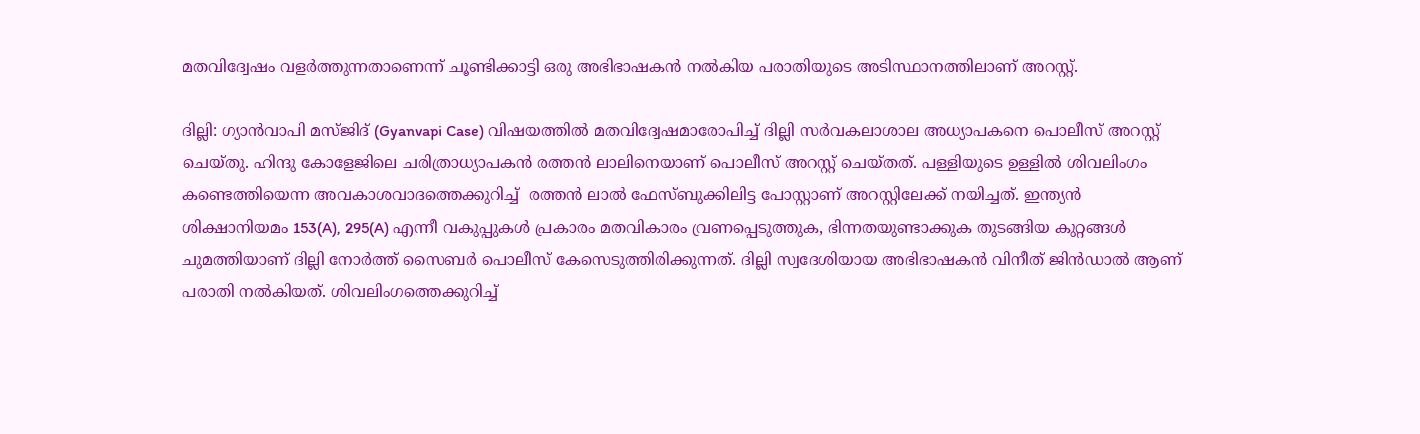മതവിദ്വേഷം വളര്‍ത്തുന്നതാണെന്ന് ചൂണ്ടിക്കാട്ടി ഒരു അഭിഭാഷകന്‍ നല്‍കിയ പരാതിയുടെ അടിസ്ഥാനത്തിലാണ് അറസ്റ്റ്.

ദില്ലി: ഗ്യാൻവാപി മസ്ജിദ് (Gyanvapi Case) വിഷയത്തിൽ മതവിദ്വേഷമാരോപിച്ച് ദില്ലി സർവകലാശാല അധ്യാപകനെ പൊലീസ് അറസ്റ്റ് ചെയ്തു. ഹിന്ദു കോളേജിലെ ചരിത്രാധ്യാപകൻ രത്തൻ ലാലിനെയാണ് പൊലീസ് അറസ്റ്റ് ചെയ്തത്. പള്ളിയുടെ ഉള്ളില്‍ ശിവലിംഗം കണ്ടെത്തിയെന്ന അവകാശവാദത്തെക്കുറിച്ച്  രത്തന്‍ ലാല്‍ ഫേസ്ബുക്കിലിട്ട പോസ്റ്റാണ് അറസ്റ്റിലേക്ക് നയിച്ചത്. ഇന്ത്യന്‍ ശിക്ഷാനിയമം 153(A), 295(A) എന്നീ വകുപ്പുകൾ പ്രകാരം മതവികാരം വ്രണപ്പെടുത്തുക, ഭിന്നതയുണ്ടാക്കുക തുടങ്ങിയ കുറ്റങ്ങള്‍ ചുമത്തിയാണ് ദില്ലി നോര്‍ത്ത് സൈബര്‍ പൊലീസ് കേസെടുത്തിരിക്കുന്നത്. ദില്ലി സ്വദേശിയായ അഭിഭാഷകന്‍ വിനീത് ജിന്‍ഡാല്‍ ആണ് പരാതി നല്‍കിയത്. ശിവലിംഗത്തെക്കുറിച്ച്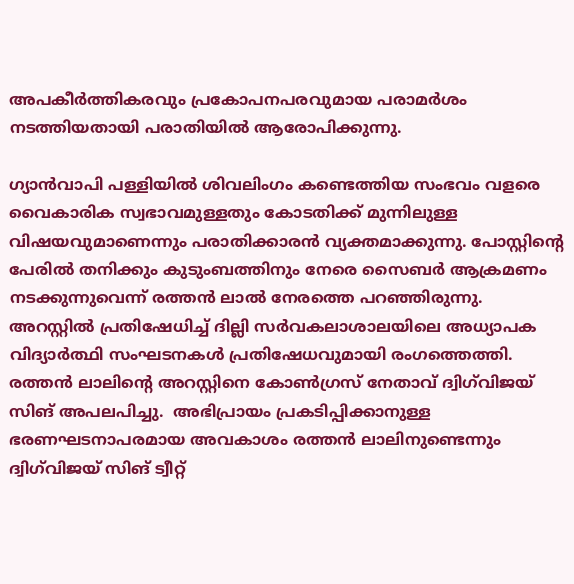അപകീര്‍ത്തികരവും പ്രകോപനപരവുമായ പരാമര്‍ശം നടത്തിയതായി പരാതിയില്‍ ആരോപിക്കുന്നു.

ഗ്യാന്‍വാപി പള്ളിയില്‍ ശിവലിംഗം കണ്ടെത്തിയ സംഭവം വളരെ വൈകാരിക സ്വഭാവമുള്ളതും കോടതിക്ക് മുന്നിലുള്ള വിഷയവുമാണെന്നും പരാതിക്കാരൻ വ്യക്തമാക്കുന്നു. പോസ്റ്റിന്‍റെ പേരിൽ തനിക്കും കുടുംബത്തിനും നേരെ സൈബർ ആക്രമണം നടക്കുന്നുവെന്ന് രത്തൻ ലാൽ നേരത്തെ പറഞ്ഞിരുന്നു. അറസ്റ്റിൽ പ്രതിഷേധിച്ച് ദില്ലി സർവകലാശാലയിലെ അധ്യാപക വിദ്യാർത്ഥി സംഘടനകൾ പ്രതിഷേധവുമായി രംഗത്തെത്തി. രത്തൻ ലാലിന്‍റെ അറസ്റ്റിനെ കോൺഗ്രസ് നേതാവ് ദ്വിഗ്‍വിജയ് സിങ് അപലപിച്ചു.  അഭിപ്രായം പ്രകടിപ്പിക്കാനുള്ള ഭരണഘടനാപരമായ അവകാശം രത്തൻ ലാലിനുണ്ടെന്നും ദ്വിഗ്‍വിജയ് സിങ് ട്വീറ്റ്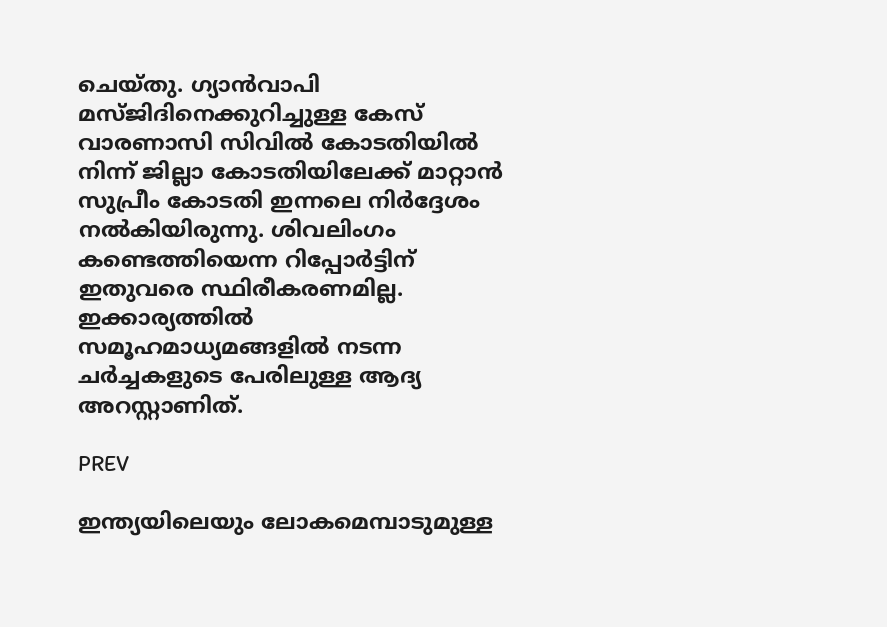ചെയ്തു. ഗ്യാൻവാപി മസ്ജിദിനെക്കുറിച്ചുള്ള കേസ് വാരണാസി സിവിൽ കോടതിയിൽ നിന്ന് ജില്ലാ കോടതിയിലേക്ക് മാറ്റാൻ സുപ്രീം കോടതി ഇന്നലെ നിർദ്ദേശം നൽകിയിരുന്നു. ശിവലിംഗം കണ്ടെത്തിയെന്ന റിപ്പോർട്ടിന് ഇതുവരെ സ്ഥിരീകരണമില്ല. ഇക്കാര്യത്തിൽ സമൂഹമാധ്യമങ്ങളിൽ നടന്ന ചർച്ചകളുടെ പേരിലുള്ള ആദ്യ അറസ്റ്റാണിത്.

PREV

ഇന്ത്യയിലെയും ലോകമെമ്പാടുമുള്ള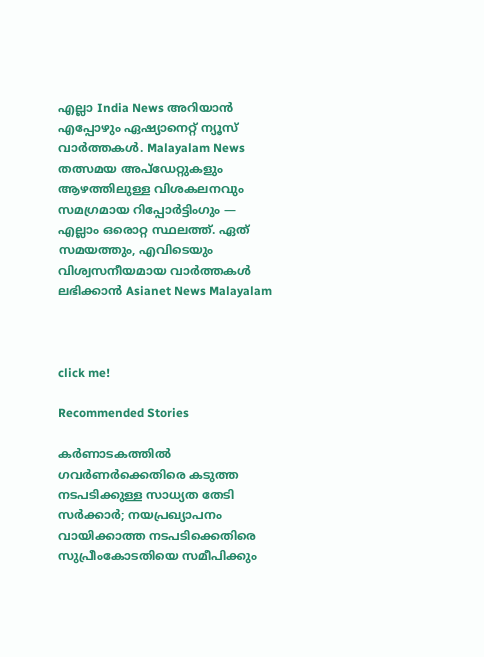എല്ലാ India News അറിയാൻ എപ്പോഴും ഏഷ്യാനെറ്റ് ന്യൂസ് വാർത്തകൾ. Malayalam News   തത്സമയ അപ്‌ഡേറ്റുകളും ആഴത്തിലുള്ള വിശകലനവും സമഗ്രമായ റിപ്പോർട്ടിംഗും — എല്ലാം ഒരൊറ്റ സ്ഥലത്ത്. ഏത് സമയത്തും, എവിടെയും വിശ്വസനീയമായ വാർത്തകൾ ലഭിക്കാൻ Asianet News Malayalam



click me!

Recommended Stories

കർണാടകത്തിൽ ഗവർണർക്കെതിരെ കടുത്ത നടപടിക്കുള്ള സാധ്യത തേടി സർക്കാർ; നയപ്രഖ്യാപനം വായിക്കാത്ത നടപടിക്കെതിരെ സുപ്രീംകോടതിയെ സമീപിക്കും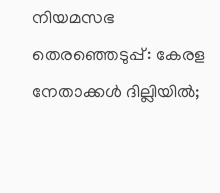നിയമസഭ തെരഞ്ഞെടുപ്പ്: കേരള നേതാക്കള്‍ ദില്ലിയില്‍;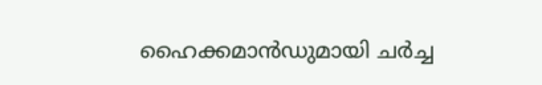ഹൈക്കമാന്‍ഡുമായി ചർച്ച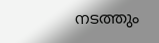നടത്തും